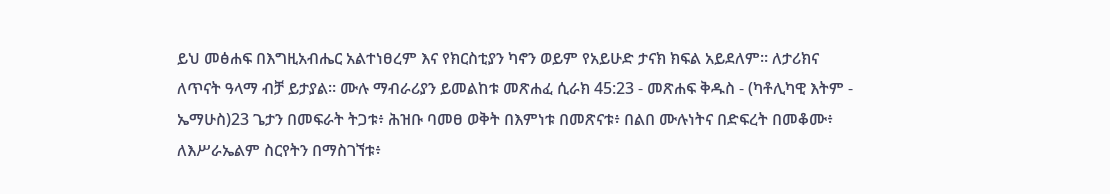ይህ መፅሐፍ በእግዚአብሔር አልተነፀረም እና የክርስቲያን ካኖን ወይም የአይሁድ ታናክ ክፍል አይደለም። ለታሪክና ለጥናት ዓላማ ብቻ ይታያል። ሙሉ ማብራሪያን ይመልከቱ መጽሐፈ ሲራክ 45:23 - መጽሐፍ ቅዱስ - (ካቶሊካዊ እትም - ኤማሁስ)23 ጌታን በመፍራት ትጋቱ፥ ሕዝቡ ባመፀ ወቅት በእምነቱ በመጽናቱ፥ በልበ ሙሉነትና በድፍረት በመቆሙ፥ ለእሥራኤልም ስርየትን በማስገኘቱ፥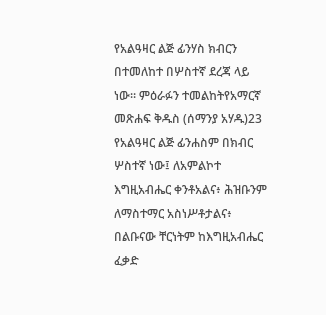የአልዓዛር ልጅ ፊንሃስ ክብርን በተመለከተ በሦስተኛ ደረጃ ላይ ነው። ምዕራፉን ተመልከትየአማርኛ መጽሐፍ ቅዱስ (ሰማንያ አሃዱ)23 የአልዓዛር ልጅ ፊንሐስም በክብር ሦስተኛ ነው፤ ለአምልኮተ እግዚአብሔር ቀንቶአልና፥ ሕዝቡንም ለማስተማር አስነሥቶታልና፥ በልቡናው ቸርነትም ከእግዚአብሔር ፈቃድ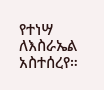የተነሣ ለእስራኤል አስተሰረየ።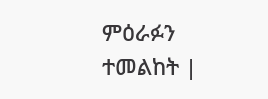ምዕራፉን ተመልከት |